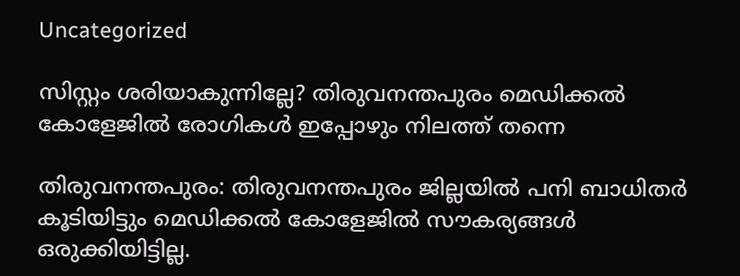Uncategorized

സിസ്റ്റം ശരിയാകുന്നില്ലേ? തിരുവനന്തപുരം മെഡിക്കൽ കോളേജിൽ രോഗികൾ ഇപ്പോഴും നിലത്ത് തന്നെ

തിരുവനന്തപുരം: തിരുവനന്തപുരം ജില്ലയില്‍ പനി ബാധിതര്‍ കൂടിയിട്ടും മെഡിക്കല്‍ കോളേജില്‍ സൗകര്യങ്ങള്‍ ഒരുക്കിയിട്ടില്ല.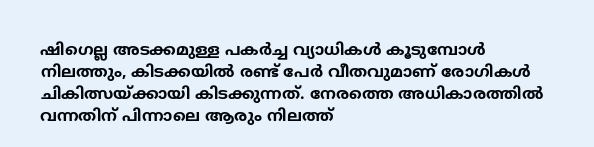ഷിഗെല്ല അടക്കമുള്ള പകര്‍ച്ച വ്യാധികള്‍ കൂടുമ്പോള്‍ നിലത്തും, കിടക്കയില്‍ രണ്ട് പേര്‍ വീതവുമാണ് രോഗികള്‍ ചികിത്സയ്ക്കായി കിടക്കുന്നത്. നേരത്തെ അധികാരത്തില്‍ വന്നതിന് പിന്നാലെ ആരും നിലത്ത്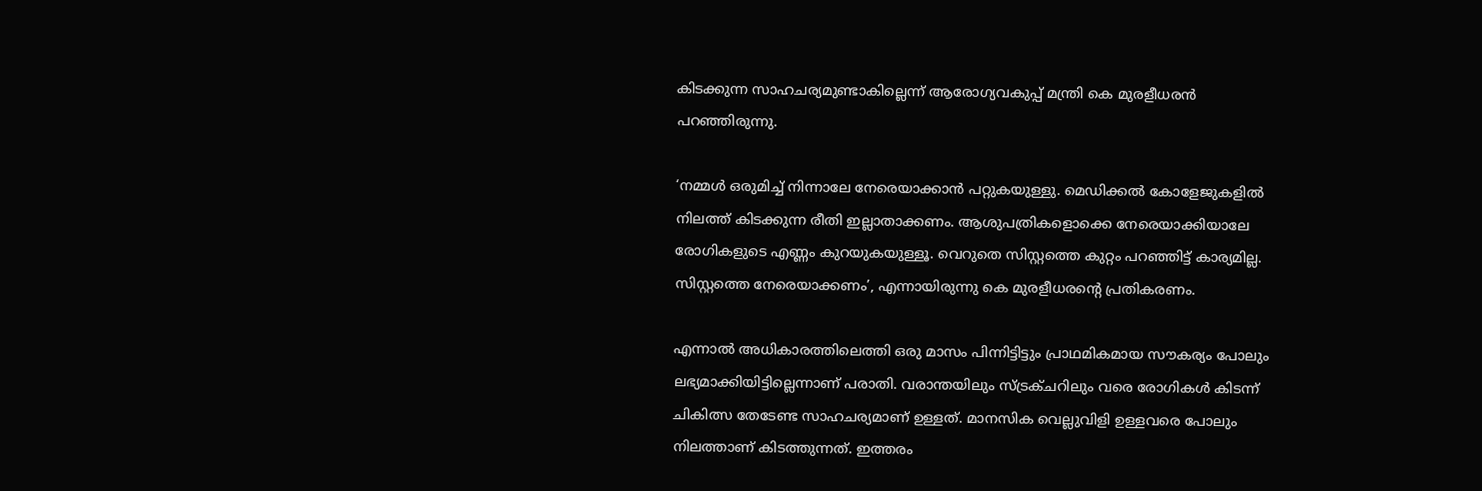കിടക്കുന്ന സാഹചര്യമുണ്ടാകില്ലെന്ന് ആരോഗ്യവകുപ്പ് മന്ത്രി കെ മുരളീധരന്‍ പറഞ്ഞിരുന്നു.

‘നമ്മള്‍ ഒരുമിച്ച് നിന്നാലേ നേരെയാക്കാന്‍ പറ്റുകയുള്ളു. മെഡിക്കല്‍ കോളേജുകളില്‍ നിലത്ത് കിടക്കുന്ന രീതി ഇല്ലാതാക്കണം. ആശുപത്രികളൊക്കെ നേരെയാക്കിയാലേ രോഗികളുടെ എണ്ണം കുറയുകയുള്ളൂ. വെറുതെ സിസ്റ്റത്തെ കുറ്റം പറഞ്ഞിട്ട് കാര്യമില്ല. സിസ്റ്റത്തെ നേരെയാക്കണം’, എന്നായിരുന്നു കെ മുരളീധരന്റെ പ്രതികരണം.

എന്നാല്‍ അധികാരത്തിലെത്തി ഒരു മാസം പിന്നിട്ടിട്ടും പ്രാഥമികമായ സൗകര്യം പോലും ലഭ്യമാക്കിയിട്ടില്ലെന്നാണ് പരാതി. വരാന്തയിലും സ്ട്രക്ചറിലും വരെ രോഗികള്‍ കിടന്ന് ചികിത്സ തേടേണ്ട സാഹചര്യമാണ് ഉള്ളത്. മാനസിക വെല്ലുവിളി ഉള്ളവരെ പോലും നിലത്താണ് കിടത്തുന്നത്. ഇത്തരം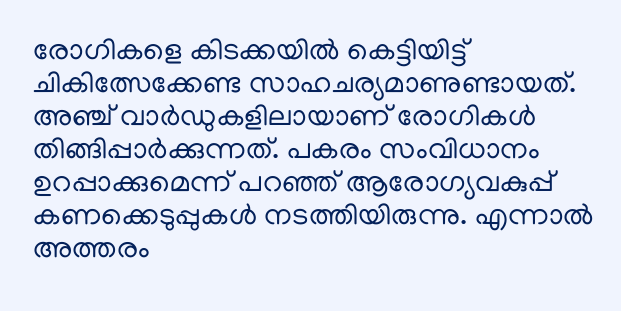രോഗികളെ കിടക്കയില്‍ കെട്ടിയിട്ട് ചികിത്സേക്കേണ്ട സാഹചര്യമാണുണ്ടായത്.
അഞ്ച് വാര്‍ഡുകളിലായാണ് രോഗികള്‍ തിങ്ങിപ്പാര്‍ക്കുന്നത്. പകരം സംവിധാനം ഉറപ്പാക്കുമെന്ന് പറഞ്ഞ് ആരോഗ്യവകുപ്പ് കണക്കെടുപ്പുകള്‍ നടത്തിയിരുന്നു. എന്നാല്‍ അത്തരം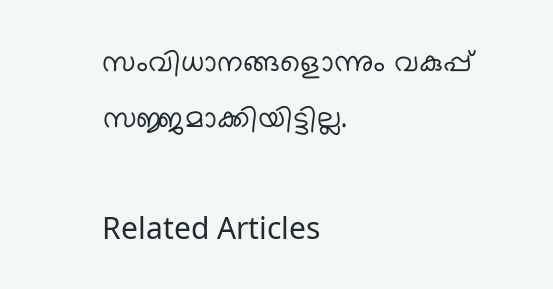സംവിധാനങ്ങളൊന്നും വകുപ്പ് സജ്ജമാക്കിയിട്ടില്ല.

Related Articles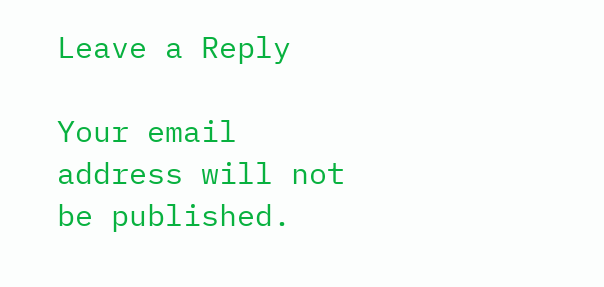Leave a Reply

Your email address will not be published.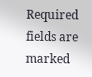Required fields are marked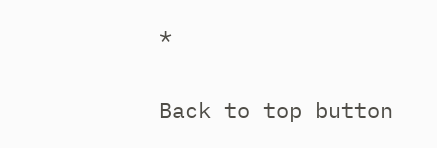*

Back to top button